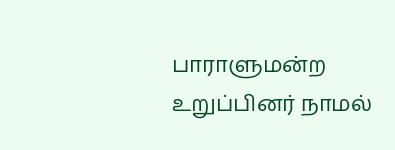பாராளுமன்ற உறுப்பினர் நாமல்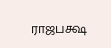ராஜபக்ஷ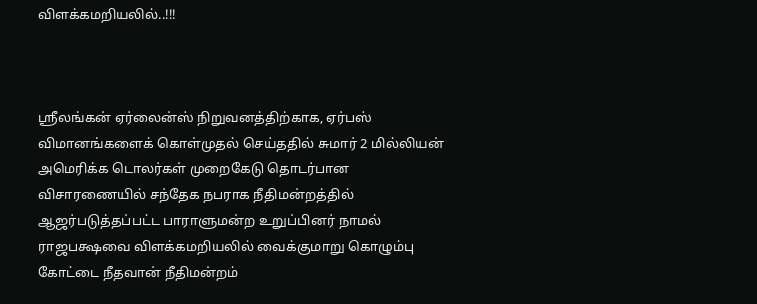விளக்கமறியலில்..!!!



ஸ்ரீலங்கன் ஏர்லைன்ஸ் நிறுவனத்திற்காக, ஏர்பஸ் விமானங்களைக் கொள்முதல் செய்ததில் சுமார் 2 மில்லியன் அமெரிக்க டொலர்கள் முறைகேடு தொடர்பான விசாரணையில் சந்தேக நபராக நீதிமன்றத்தில் ஆஜர்படுத்தப்பட்ட பாராளுமன்ற உறுப்பினர் நாமல் ராஜபக்ஷவை விளக்கமறியலில் வைக்குமாறு கொழும்பு கோட்டை நீதவான் நீதிமன்றம்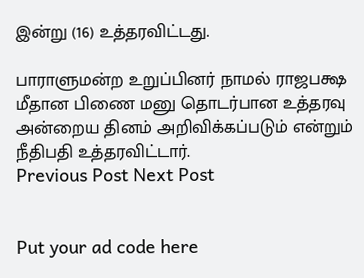இன்று (16) உத்தரவிட்டது.

பாராளுமன்ற உறுப்பினர் நாமல் ராஜபக்ஷ மீதான பிணை மனு தொடர்பான உத்தரவு அன்றைய தினம் அறிவிக்கப்படும் என்றும் நீதிபதி உத்தரவிட்டார்.
Previous Post Next Post


Put your ad code here